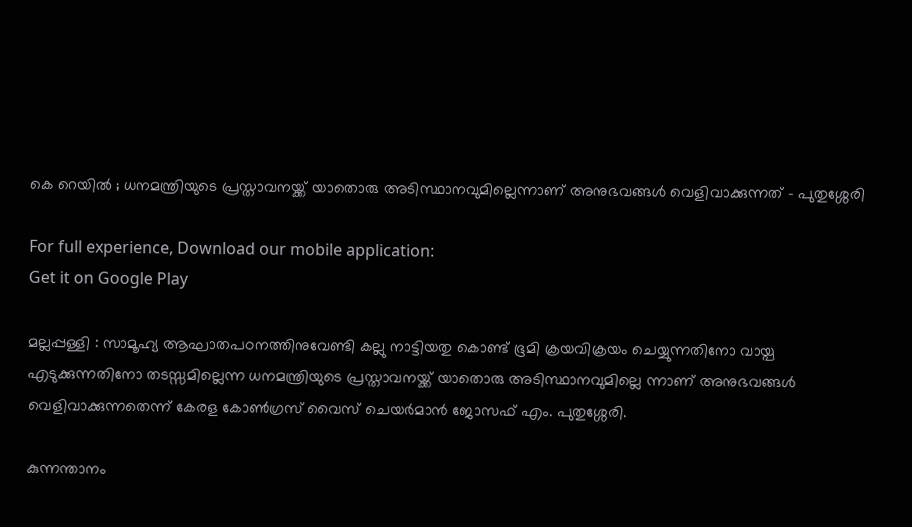കെ റെയിൽ ; ധനമന്ത്രിയുടെ പ്രസ്താവനയ്ക്ക് യാതൊരു അടിസ്ഥാനവുമില്ലെന്നാണ് അനുഭവങ്ങൾ വെളിവാക്കുന്നത് – പുതുശ്ശേരി

For full experience, Download our mobile application:
Get it on Google Play

മല്ലപ്പള്ളി : സാമൂഹ്യ ആഘാതപഠനത്തിനുവേണ്ടി കല്ലു നാട്ടിയതു കൊണ്ട് ഭൂമി ക്രയവിക്രയം ചെയ്യുന്നതിനോ വായ്പ എടുക്കുന്നതിനോ തടസ്സമില്ലെന്ന ധനമന്ത്രിയുടെ പ്രസ്താവനയ്ക്ക് യാതൊരു അടിസ്ഥാനവുമില്ലെ ന്നാണ് അനുഭവങ്ങൾ വെളിവാക്കുന്നതെന്ന് കേരള കോൺഗ്രസ് വൈസ് ചെയർമാൻ ജോസഫ് എം. പുതുശ്ശേരി.

കുന്നന്താനം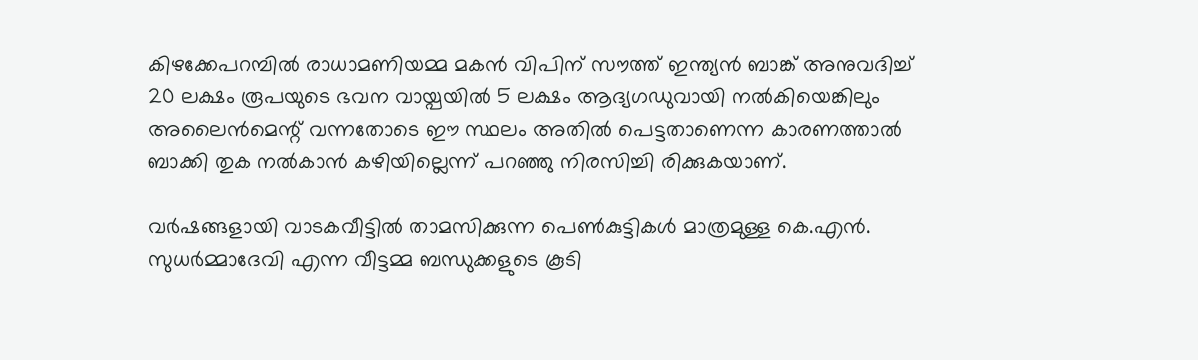കിഴക്കേപറമ്പിൽ രാധാമണിയമ്മ മകൻ വിപിന് സൗത്ത് ഇന്ത്യൻ ബാങ്ക് അനുവദിച്ച് 20 ലക്ഷം രൂപയുടെ ഭവന വായ്പയിൽ 5 ലക്ഷം ആദ്യഗഡുവായി നൽകിയെങ്കിലും അലൈൻമെന്റ് വന്നതോടെ ഈ സ്ഥലം അതിൽ പെട്ടതാണെന്ന കാരണത്താൽ ബാക്കി തുക നൽകാൻ കഴിയില്ലെന്ന് പറഞ്ഞു നിരസിച്ചി രിക്കുകയാണ്.

വർഷങ്ങളായി വാടകവീട്ടിൽ താമസിക്കുന്ന പെൺകുട്ടികൾ മാത്രമുള്ള കെ.എൻ. സുധർമ്മാദേവി എന്ന വീട്ടമ്മ ബന്ധുക്കളുടെ കൂടി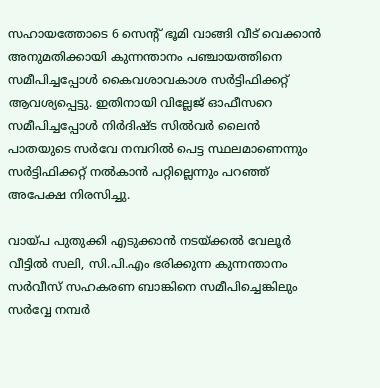സഹായത്തോടെ 6 സെന്റ് ഭൂമി വാങ്ങി വീട് വെക്കാൻ അനുമതിക്കായി കുന്നന്താനം പഞ്ചായത്തിനെ സമീപിച്ചപ്പോൾ കൈവശാവകാശ സർട്ടിഫിക്കറ്റ് ആവശ്യപ്പെട്ടു. ഇതിനായി വില്ലേജ് ഓഫീസറെ സമീപിച്ചപ്പോൾ നിർദിഷ്ട സിൽവർ ലൈൻ പാതയുടെ സർവേ നമ്പറിൽ പെട്ട സ്ഥലമാണെന്നും സർട്ടിഫിക്കറ്റ് നൽകാൻ പറ്റില്ലെന്നും പറഞ്ഞ് അപേക്ഷ നിരസിച്ചു.

വായ്പ പുതുക്കി എടുക്കാൻ നടയ്ക്കൽ വേലൂർ വീട്ടിൽ സലി, സി.പി.എം ഭരിക്കുന്ന കുന്നന്താനം സർവീസ് സഹകരണ ബാങ്കിനെ സമീപിച്ചെങ്കിലും സർവ്വേ നമ്പർ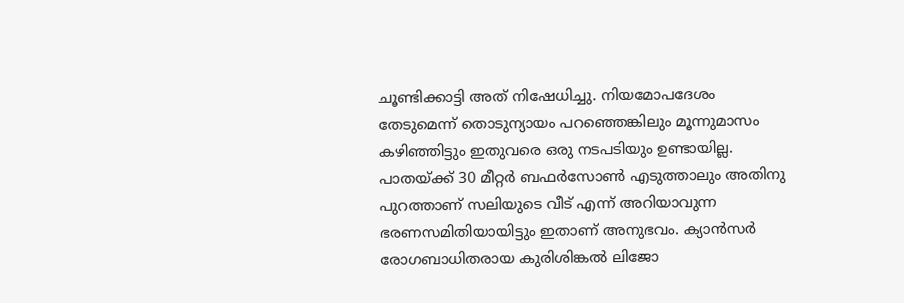ചൂണ്ടിക്കാട്ടി അത് നിഷേധിച്ചു. നിയമോപദേശം തേടുമെന്ന് തൊടുന്യായം പറഞ്ഞെങ്കിലും മൂന്നുമാസം കഴിഞ്ഞിട്ടും ഇതുവരെ ഒരു നടപടിയും ഉണ്ടായില്ല. പാതയ്ക്ക് 30 മീറ്റർ ബഫർസോൺ എടുത്താലും അതിനു പുറത്താണ് സലിയുടെ വീട് എന്ന് അറിയാവുന്ന ഭരണസമിതിയായിട്ടും ഇതാണ് അനുഭവം. ക്യാൻസർ രോഗബാധിതരായ കുരിശിങ്കൽ ലിജോ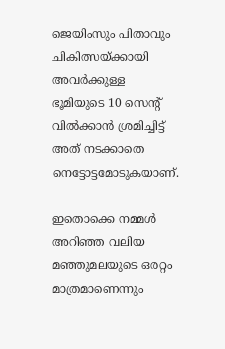ജെയിംസും പിതാവും ചികിത്സയ്ക്കായി അവർക്കുള്ള ഭൂമിയുടെ 10 സെന്റ് വിൽക്കാൻ ശ്രമിച്ചിട്ട് അത് നടക്കാതെ നെട്ടോട്ടമോടുകയാണ്.

ഇതൊക്കെ നമ്മൾ അറിഞ്ഞ വലിയ മഞ്ഞുമലയുടെ ഒരറ്റം മാത്രമാണെന്നും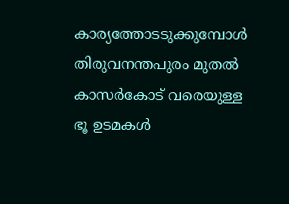കാര്യത്തോടടുക്കുമ്പോൾ തിരുവനന്തപുരം മുതൽ കാസർകോട് വരെയുള്ള ഭൂ ഉടമകൾ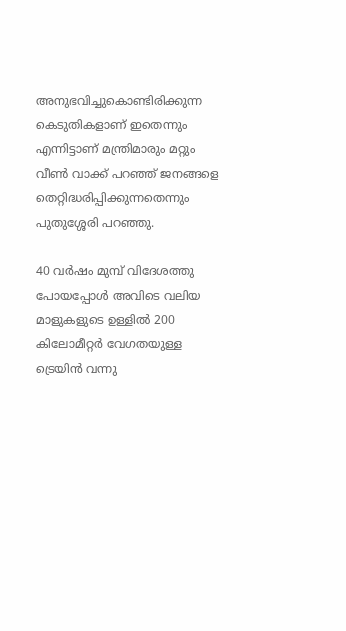അനുഭവിച്ചുകൊണ്ടിരിക്കുന്ന കെടുതികളാണ് ഇതെന്നും എന്നിട്ടാണ് മന്ത്രിമാരും മറ്റും വീൺ വാക്ക് പറഞ്ഞ് ജനങ്ങളെ തെറ്റിദ്ധരിപ്പിക്കുന്നതെന്നും പുതുശ്ശേരി പറഞ്ഞു.

40 വർഷം മുമ്പ് വിദേശത്തു പോയപ്പോൾ അവിടെ വലിയ മാളുകളുടെ ഉള്ളിൽ 200 കിലോമീറ്റർ വേഗതയുള്ള ട്രെയിൻ വന്നു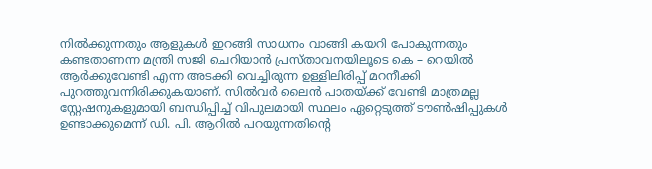നിൽക്കുന്നതും ആളുകൾ ഇറങ്ങി സാധനം വാങ്ങി കയറി പോകുന്നതും കണ്ടതാണന്ന മന്ത്രി സജി ചെറിയാൻ പ്രസ്താവനയിലൂടെ കെ – റെയിൽ ആർക്കുവേണ്ടി എന്ന അടക്കി വെച്ചിരുന്ന ഉള്ളിലിരിപ്പ് മറനീക്കി പുറത്തുവന്നിരിക്കുകയാണ്. സിൽവർ ലൈൻ പാതയ്ക്ക് വേണ്ടി മാത്രമല്ല സ്റ്റേഷനുകളുമായി ബന്ധിപ്പിച്ച് വിപുലമായി സ്ഥലം ഏറ്റെടുത്ത് ടൗൺഷിപ്പുകൾ ഉണ്ടാക്കുമെന്ന് ഡി. പി. ആറിൽ പറയുന്നതിന്റെ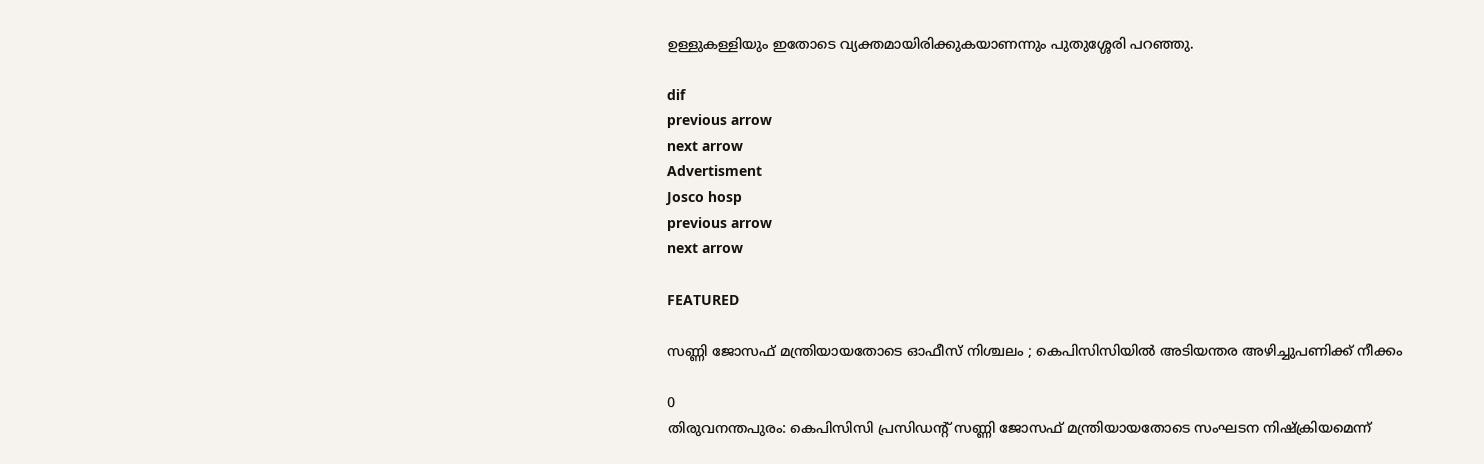ഉള്ളുകള്ളിയും ഇതോടെ വ്യക്തമായിരിക്കുകയാണന്നും പുതുശ്ശേരി പറഞ്ഞു.

dif
previous arrow
next arrow
Advertisment
Josco hosp
previous arrow
next arrow

FEATURED

സണ്ണി ജോസഫ് മന്ത്രിയായതോടെ ഓഫീസ് നിശ്ചലം ; കെപിസിസിയിൽ അടിയന്തര അഴിച്ചുപണിക്ക് നീക്കം

0
തിരുവനന്തപുരം: കെപിസിസി പ്രസിഡന്‍റ് സണ്ണി ജോസഫ് മന്ത്രിയായതോടെ സംഘടന നിഷ്ക്രിയമെന്ന്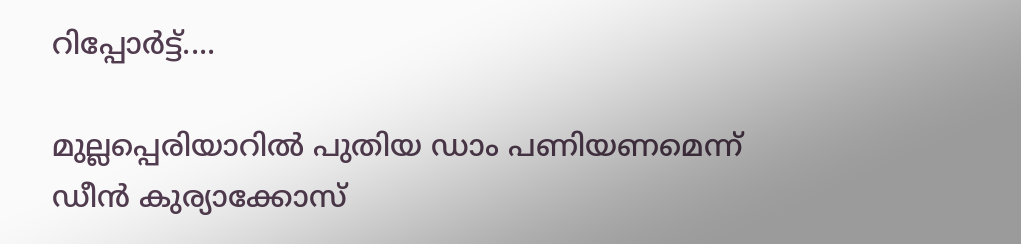റിപ്പോർട്ട്....

മുല്ലപ്പെരിയാറില്‍ പുതിയ ഡാം പണിയണമെന്ന് ഡീന്‍ കുര്യാക്കോസ്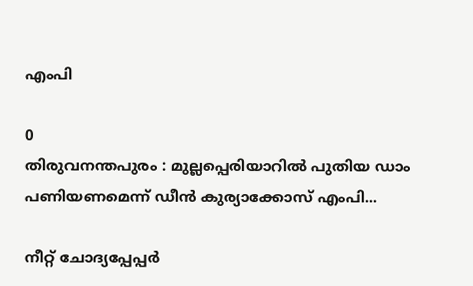എംപി

0
തിരുവനന്തപുരം : മുല്ലപ്പെരിയാറില്‍ പുതിയ ഡാം പണിയണമെന്ന് ഡീന്‍ കുര്യാക്കോസ് എംപി...

നീറ്റ് ചോദ്യപ്പേപ്പർ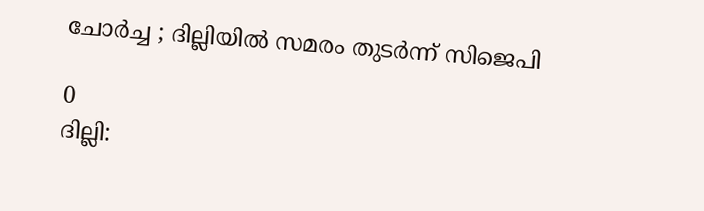ചോർച്ച ; ദില്ലിയിൽ സമരം തുടർന്ന് സിജെപി

0
ദില്ലി: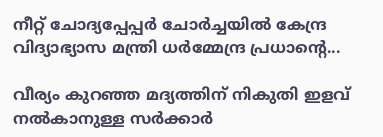നീറ്റ് ചോദ്യപ്പേപ്പർ ചോർച്ചയിൽ കേന്ദ്ര വിദ്യാഭ്യാസ മന്ത്രി ധർമ്മേന്ദ്ര പ്രധാന്റെ...

വീര്യം കുറഞ്ഞ മദ്യത്തിന് നികുതി ഇളവ് നൽകാനുള്ള സർക്കാർ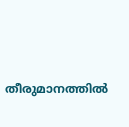തീരുമാനത്തിൽ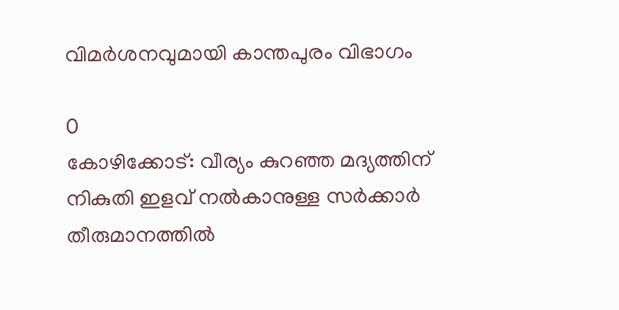വിമർശനവുമായി കാന്തപുരം വിഭാഗം

0
കോഴിക്കോട്: വീര്യം കുറഞ്ഞ മദ്യത്തിന് നികുതി ഇളവ് നൽകാനുള്ള സർക്കാർ തീരുമാനത്തിൽ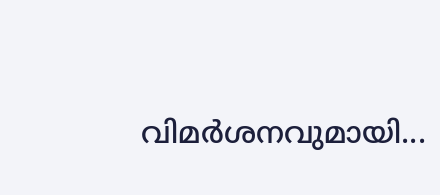വിമർശനവുമായി...